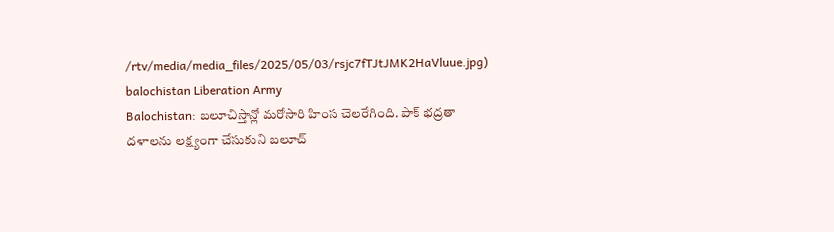/rtv/media/media_files/2025/05/03/rsjc7fTJtJMK2HaVluue.jpg)
balochistan Liberation Army
Balochistan: బలూచిస్తాన్లో మరోసారి హింస చెలరేగింది. పాక్ భద్రతా దళాలను లక్ష్యంగా చేసుకుని బలూచ్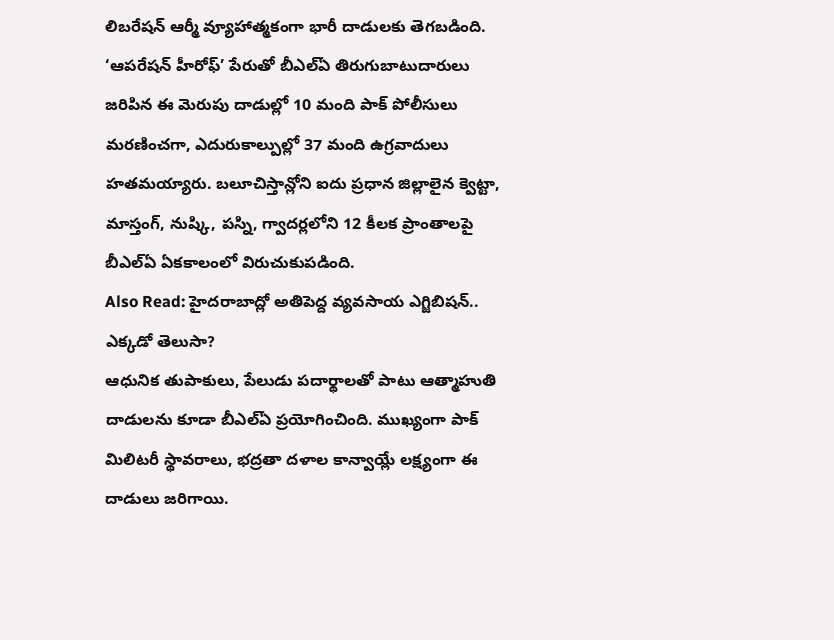లిబరేషన్ ఆర్మీ వ్యూహాత్మకంగా భారీ దాడులకు తెగబడింది. ‘ఆపరేషన్ హీరోఫ్’ పేరుతో బీఎల్ఏ తిరుగుబాటుదారులు జరిపిన ఈ మెరుపు దాడుల్లో 10 మంది పాక్ పోలీసులు మరణించగా, ఎదురుకాల్పుల్లో 37 మంది ఉగ్రవాదులు హతమయ్యారు. బలూచిస్తాన్లోని ఐదు ప్రధాన జిల్లాలైన క్వెట్టా, మాస్తంగ్, నుష్కి, పస్ని, గ్వాదర్లలోని 12 కీలక ప్రాంతాలపై బీఎల్ఏ ఏకకాలంలో విరుచుకుపడింది.
Also Read: హైదరాబాద్లో అతిపెద్ద వ్యవసాయ ఎగ్జిబిషన్.. ఎక్కడో తెలుసా?
ఆధునిక తుపాకులు, పేలుడు పదార్థాలతో పాటు ఆత్మాహుతి దాడులను కూడా బీఎల్ఏ ప్రయోగించింది. ముఖ్యంగా పాక్ మిలిటరీ స్థావరాలు, భద్రతా దళాల కాన్వాయ్లే లక్ష్యంగా ఈ దాడులు జరిగాయి.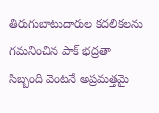తిరుగుబాటుదారుల కదలికలను గమనించిన పాక్ భద్రతా సిబ్బంది వెంటనే అప్రమత్తమై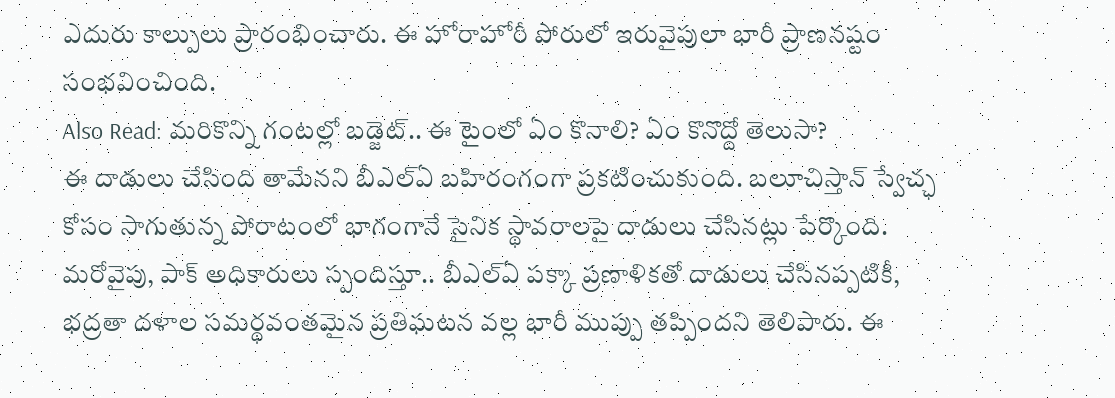ఎదురు కాల్పులు ప్రారంభించారు. ఈ హోరాహోరీ పోరులో ఇరువైపులా భారీ ప్రాణనష్టం సంభవించింది.
Also Read: మరికొన్ని గంటల్లో బడ్జెట్.. ఈ టైంలో ఏం కొనాలి? ఏం కొనొద్దో తెలుసా?
ఈ దాడులు చేసింది తామేనని బీఎల్ఏ బహిరంగంగా ప్రకటించుకుంది. బలూచిస్తాన్ స్వేచ్ఛ కోసం సాగుతున్న పోరాటంలో భాగంగానే సైనిక స్థావరాలపై దాడులు చేసినట్లు పేర్కొంది. మరోవైపు, పాక్ అధికారులు స్పందిస్తూ.. బీఎల్ఏ పక్కా ప్రణాళికతో దాడులు చేసినప్పటికీ, భద్రతా దళాల సమర్థవంతమైన ప్రతిఘటన వల్ల భారీ ముప్పు తప్పిందని తెలిపారు. ఈ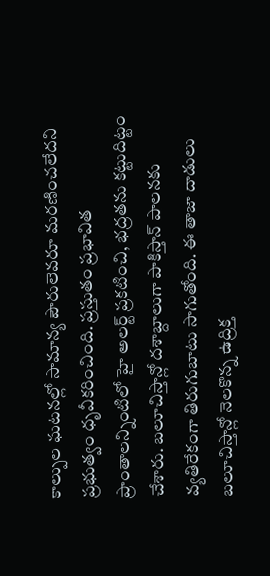కాల్పుల ఘటనల్లో సామాన్య పౌరులెవరూ మరణించలేదని ప్రభుత్వం ధృవీకరించింది. ప్రస్తుతం ప్రభావిత ప్రాంతాలన్నింటిలో హై అలర్ట్ ప్రకటించి, భద్రతను కట్టుదిట్టం చేశారు. బలూచిస్తాన్లో దశాబ్దాలుగా పాకిస్తాన్ పాలనకు వ్యతిరేకంగా తిరుగుబాటు సాగుతోంది. ఈ తాజా దాడులు బలూచిస్తాన్లో నెలకొన్న ఉద్రిక్త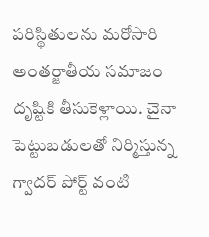పరిస్థితులను మరోసారి అంతర్జాతీయ సమాజం దృష్టికి తీసుకెళ్లాయి. చైనా పెట్టుబడులతో నిర్మిస్తున్న గ్వాదర్ పోర్ట్ వంటి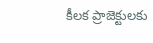కీలక ప్రాజెక్టులకు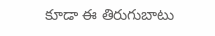కూడా ఈ తిరుగుబాటు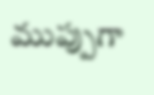ముప్పుగా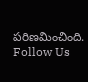పరిణమించింది.
Follow Us